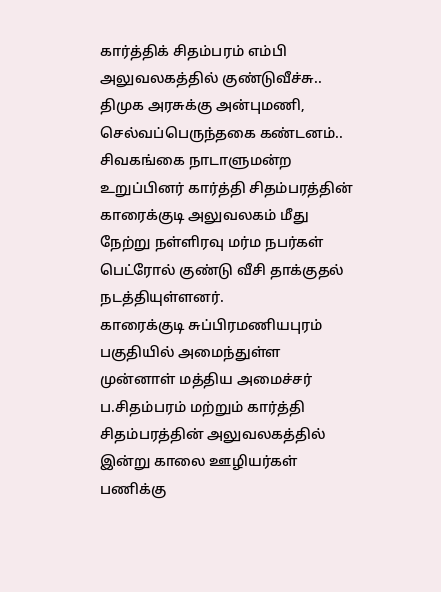கார்த்திக் சிதம்பரம் எம்பி அலுவலகத்தில் குண்டுவீச்சு.. திமுக அரசுக்கு அன்புமணி, செல்வப்பெருந்தகை கண்டனம்..
சிவகங்கை நாடாளுமன்ற உறுப்பினர் கார்த்தி சிதம்பரத்தின் காரைக்குடி அலுவலகம் மீது நேற்று நள்ளிரவு மர்ம நபர்கள் பெட்ரோல் குண்டு வீசி தாக்குதல் நடத்தியுள்ளனர்.
காரைக்குடி சுப்பிரமணியபுரம் பகுதியில் அமைந்துள்ள முன்னாள் மத்திய அமைச்சர் ப.சிதம்பரம் மற்றும் கார்த்தி சிதம்பரத்தின் அலுவலகத்தில் இன்று காலை ஊழியர்கள் பணிக்கு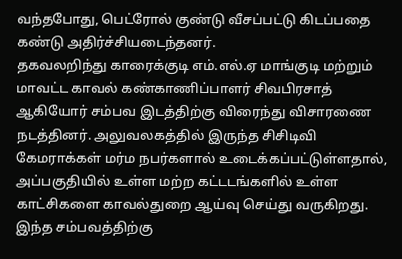வந்தபோது, பெட்ரோல் குண்டு வீசப்பட்டு கிடப்பதை கண்டு அதிர்ச்சியடைந்தனர்.
தகவலறிந்து காரைக்குடி எம்.எல்.ஏ மாங்குடி மற்றும் மாவட்ட காவல் கண்காணிப்பாளர் சிவபிரசாத் ஆகியோர் சம்பவ இடத்திற்கு விரைந்து விசாரணை நடத்தினர். அலுவலகத்தில் இருந்த சிசிடிவி கேமராக்கள் மர்ம நபர்களால் உடைக்கப்பட்டுள்ளதால், அப்பகுதியில் உள்ள மற்ற கட்டடங்களில் உள்ள காட்சிகளை காவல்துறை ஆய்வு செய்து வருகிறது.
இந்த சம்பவத்திற்கு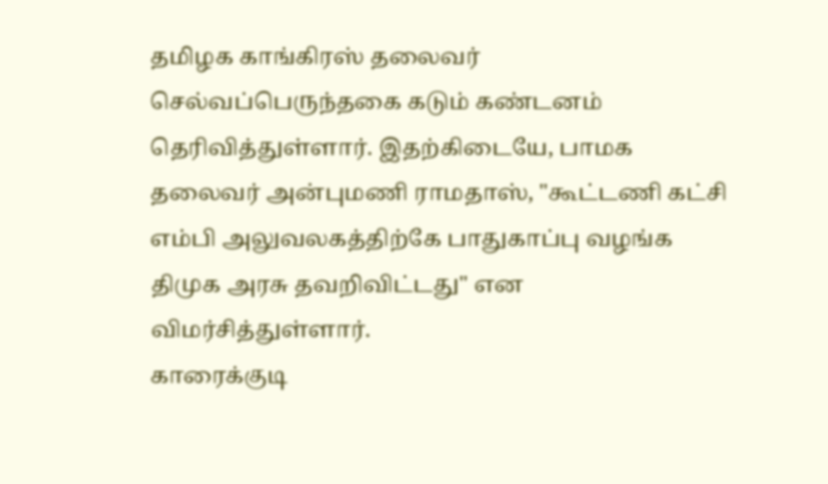தமிழக காங்கிரஸ் தலைவர் செல்வப்பெருந்தகை கடும் கண்டனம் தெரிவித்துள்ளார். இதற்கிடையே, பாமக தலைவர் அன்புமணி ராமதாஸ், "கூட்டணி கட்சி எம்பி அலுவலகத்திற்கே பாதுகாப்பு வழங்க திமுக அரசு தவறிவிட்டது" என விமர்சித்துள்ளார்.
காரைக்குடி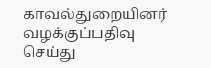காவல்துறையினர் வழக்குப்பதிவு செய்து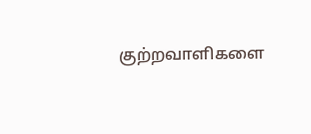குற்றவாளிகளை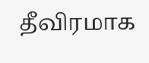தீவிரமாக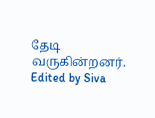தேடி வருகின்றனர்.
Edited by Siva